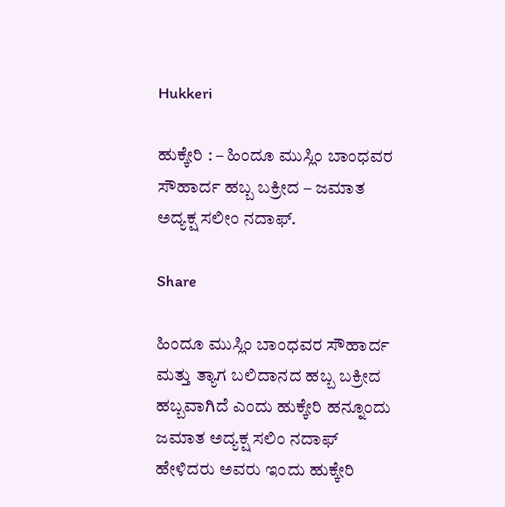Hukkeri

ಹುಕ್ಕೇರಿ : – ಹಿಂದೂ ಮುಸ್ಲಿಂ ಬಾಂಧವರ ಸೌಹಾರ್ದ ಹಬ್ಬ ಬಕ್ರೀದ – ಜಮಾತ ಅದ್ಯಕ್ಷ ಸಲೀಂ ನದಾಫ್.

Share

ಹಿಂದೂ ಮುಸ್ಲಿಂ ಬಾಂಧವರ ಸೌಹಾರ್ದ ಮತ್ತು ತ್ಯಾಗ ಬಲಿದಾನದ ಹಬ್ಬ ಬಕ್ರೀದ ಹಬ್ಬವಾಗಿದೆ ಎಂದು ಹುಕ್ಕೇರಿ ಹನ್ನೂಂದು ಜಮಾತ ಅದ್ಯಕ್ಷ ಸಲಿಂ ನದಾಫ್ ಹೇಳಿದರು ಅವರು ಇಂದು ಹುಕ್ಕೇರಿ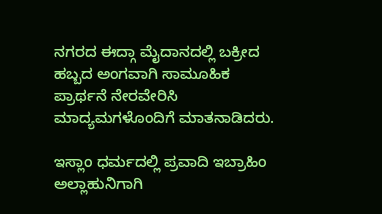ನಗರದ ಈದ್ಗಾ ಮೈದಾನದಲ್ಲಿ ಬಕ್ರೀದ ಹಬ್ಬದ ಅಂಗವಾಗಿ ಸಾಮೂಹಿಕ ಪ್ರಾರ್ಥನೆ ನೇರವೇರಿಸಿ ಮಾದ್ಯಮಗಳೊಂದಿಗೆ ಮಾತನಾಡಿದರು.

ಇಸ್ಲಾಂ ಧರ್ಮದಲ್ಲಿ ಪ್ರವಾದಿ ಇಬ್ರಾಹಿಂ ಅಲ್ಲಾಹುನಿಗಾಗಿ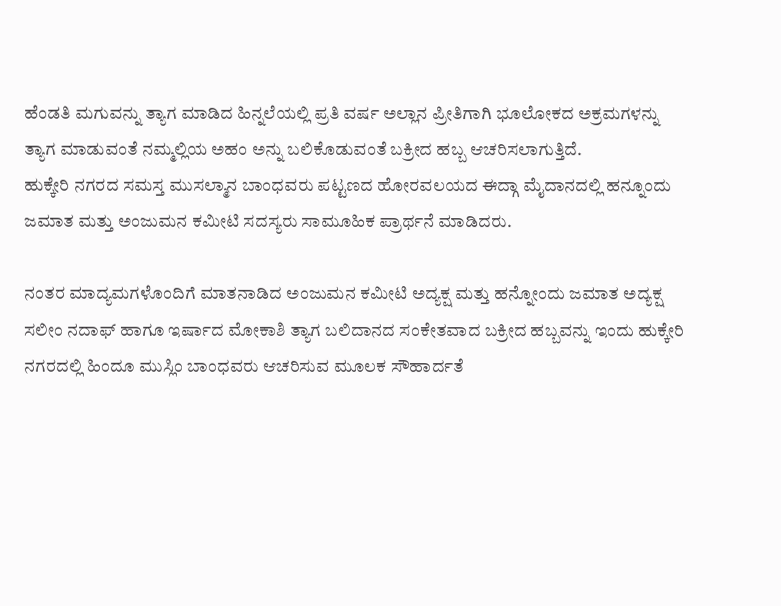ಹೆಂಡತಿ ಮಗುವನ್ನು ತ್ಯಾಗ ಮಾಡಿದ ಹಿನ್ನಲೆಯಲ್ಲಿ ಪ್ರತಿ ವರ್ಷ ಅಲ್ಲಾನ ಪ್ರೀತಿಗಾಗಿ ಭೂಲೋಕದ ಅಕ್ರಮಗಳನ್ನು ತ್ಯಾಗ ಮಾಡುವಂತೆ ನಮ್ಮಲ್ಲಿಯ ಅಹಂ ಅನ್ನು ಬಲಿಕೊಡುವಂತೆ ಬಕ್ರೀದ ಹಬ್ಬ ಆಚರಿಸಲಾಗುತ್ತಿದೆ.
ಹುಕ್ಕೇರಿ ನಗರದ ಸಮಸ್ತ ಮುಸಲ್ಮಾನ ಬಾಂಧವರು ಪಟ್ಟಣದ ಹೋರವಲಯದ ಈದ್ಗಾ ಮೈದಾನದಲ್ಲಿ ಹನ್ನೂಂದು ಜಮಾತ ಮತ್ತು ಅಂಜುಮನ ಕಮೀಟಿ ಸದಸ್ಯರು ಸಾಮೂಹಿಕ ಪ್ರಾರ್ಥನೆ ಮಾಡಿದರು.

ನಂತರ ಮಾದ್ಯಮಗಳೊಂದಿಗೆ ಮಾತನಾಡಿದ ಅಂಜುಮನ ಕಮೀಟಿ ಅದ್ಯಕ್ಷ ಮತ್ತು ಹನ್ನೋಂದು ಜಮಾತ ಅದ್ಯಕ್ಷ ಸಲೀಂ ನದಾಫ್ ಹಾಗೂ ಇರ್ಷಾದ ಮೋಕಾಶಿ ತ್ಯಾಗ ಬಲಿದಾನದ ಸಂಕೇತವಾದ ಬಕ್ರೀದ ಹಬ್ಬವನ್ನು ಇಂದು ಹುಕ್ಕೇರಿ ನಗರದಲ್ಲಿ ಹಿಂದೂ ಮುಸ್ಲಿಂ ಬಾಂಧವರು ಆಚರಿಸುವ ಮೂಲಕ ಸೌಹಾರ್ದತೆ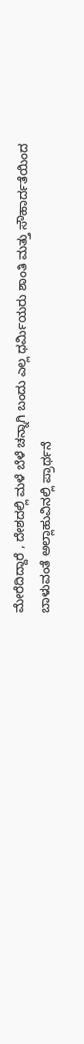ಮೇರೆದಿದ್ದಾರೆ , ದೇಶದಲ್ಲಿ ಮಳೆ ಬೆಳೆ ಚನ್ನಾಗಿ ಬಂದು ಎಲ್ಲ ಧರ್ಮಿಯರು ಶಾಂತಿ ಮತ್ತು ಸೌಹಾರ್ದತೆಯಿಂದ ಬಾಳುವಂತೆ ಅಲ್ಲಾಹುವಿನಲ್ಲಿ ಪ್ರಾರ್ಥನೆ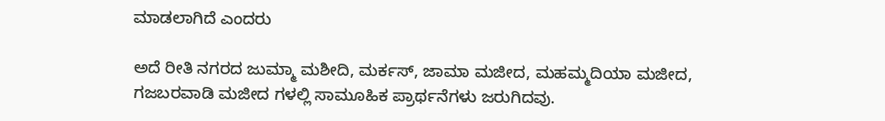ಮಾಡಲಾಗಿದೆ ಎಂದರು

ಅದೆ ರೀತಿ ನಗರದ ಜುಮ್ಮಾ ಮಶೀದಿ, ಮರ್ಕಸ್, ಜಾಮಾ ಮಜೀದ, ಮಹಮ್ಮದಿಯಾ ಮಜೀದ, ಗಜಬರವಾಡಿ ಮಜೀದ ಗಳಲ್ಲಿ ಸಾಮೂಹಿಕ ಪ್ರಾರ್ಥನೆಗಳು ಜರುಗಿದವು.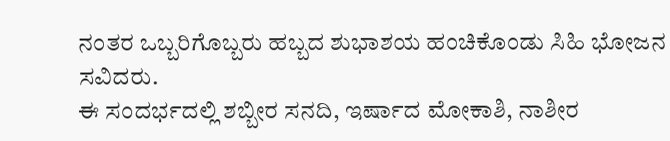ನಂತರ ಒಬ್ಬರಿಗೊಬ್ಬರು ಹಬ್ಬದ ಶುಭಾಶಯ ಹಂಚಿಕೊಂಡು ಸಿಹಿ ಭೋಜನ ಸವಿದರು.
ಈ ಸಂದರ್ಭದಲ್ಲಿ ಶಬ್ಬೀರ ಸನದಿ, ಇರ್ಷಾದ ಮೋಕಾಶಿ, ನಾಶೀರ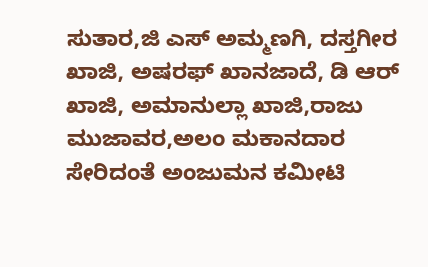ಸುತಾರ,ಜಿ ಎಸ್ ಅಮ್ಮಣಗಿ, ದಸ್ತಗೀರ ಖಾಜಿ, ಅಷರಫ್ ಖಾನಜಾದೆ, ಡಿ ಆರ್ ಖಾಜಿ, ಅಮಾನುಲ್ಲಾ ಖಾಜಿ,ರಾಜು ಮುಜಾವರ,ಅಲಂ ಮಕಾನದಾರ ಸೇರಿದಂತೆ ಅಂಜುಮನ ಕಮೀಟಿ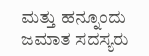ಮತ್ತು ಹನ್ನೂಂದು ಜಮಾತ ಸದಸ್ಯರು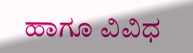ಹಾಗೂ ವಿವಿಧ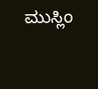ಮುಸ್ಲಿಂ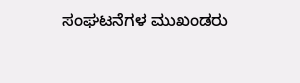ಸಂಘಟನೆಗಳ ಮುಖಂಡರು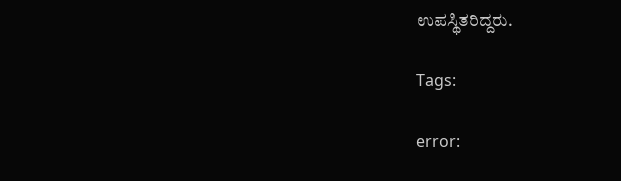ಉಪಸ್ಥಿತರಿದ್ದರು.

Tags:

error: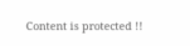Content is protected !!